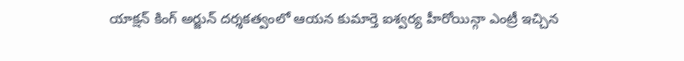యాక్షన్ కింగ్ అర్జున్ దర్శకత్వంలో ఆయన కుమార్తె ఐశ్వర్య హీరోయిన్గా ఎంట్రీ ఇచ్చిన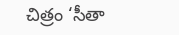చిత్రం ‘సీతా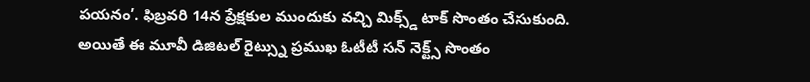పయనం’. ఫిబ్రవరి 14న ప్రేక్షకుల ముందుకు వచ్చి మిక్స్డ్ టాక్ సొంతం చేసుకుంది. అయితే ఈ మూవీ డిజిటల్ రైట్స్ను ప్రముఖ ఓటీటీ సన్ నెక్ట్స్ సొంతం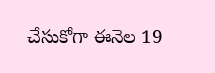చేసుకోగా ఈనెల 19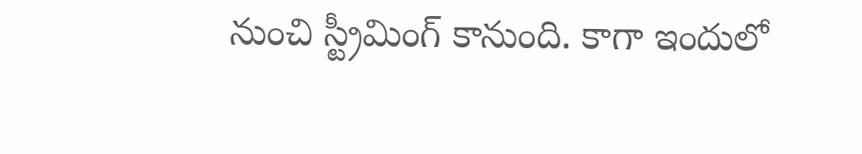నుంచి స్ట్రీమింగ్ కానుంది. కాగా ఇందులో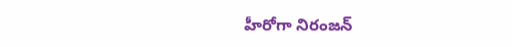హీరోగా నిరంజన్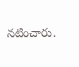నటించారు.